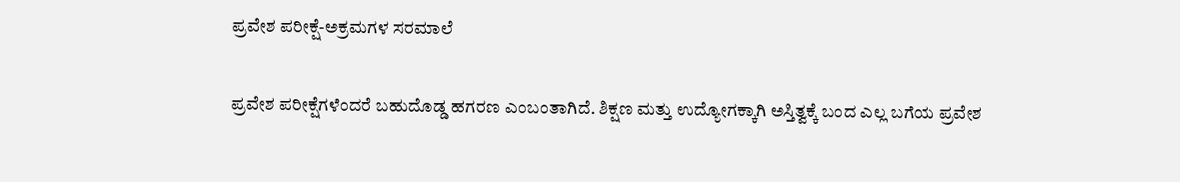ಪ್ರವೇಶ ಪರೀಕ್ಷೆ-ಅಕ್ರಮಗಳ ಸರಮಾಲೆ

ಪ್ರವೇಶ ಪರೀಕ್ಷೆಗಳೆಂದರೆ ಬಹುದೊಡ್ಡ ಹಗರಣ ಎಂಬಂತಾಗಿದೆ. ಶಿಕ್ಷಣ ಮತ್ತು ಉದ್ಯೋಗಕ್ಕಾಗಿ ಅಸ್ತಿತ್ವಕ್ಕೆ ಬಂದ ಎಲ್ಲ ಬಗೆಯ ಪ್ರವೇಶ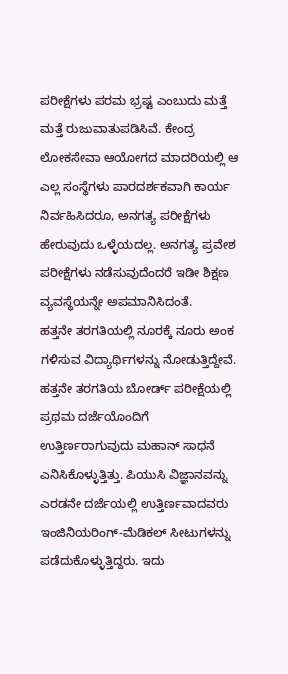ಪರೀಕ್ಷೆಗಳು ಪರಮ ಭ್ರಷ್ಟ ಎಂಬುದು ಮತ್ತೆ ಮತ್ತೆ ರುಜುವಾತುಪಡಿಸಿವೆ. ಕೇಂದ್ರ ಲೋಕಸೇವಾ ಆಯೋಗದ ಮಾದರಿಯಲ್ಲಿ ಆ ಎಲ್ಲ ಸಂಸ್ಥೆಗಳು ಪಾರದರ್ಶಕವಾಗಿ ಕಾರ್ಯ ನಿರ್ವಹಿಸಿದರೂ, ಅನಗತ್ಯ ಪರೀಕ್ಷೆಗಳು ಹೇರುವುದು ಒಳ್ಳೆಯದಲ್ಲ. ಅನಗತ್ಯ ಪ್ರವೇಶ ಪರೀಕ್ಷೆಗಳು ನಡೆಸುವುದೆಂದರೆ ಇಡೀ ಶಿಕ್ಷಣ ವ್ಯವಸ್ಥೆಯನ್ನೇ ಅಪಮಾನಿಸಿದಂತೆ.
ಹತ್ತನೇ ತರಗತಿಯಲ್ಲಿ ನೂರಕ್ಕೆ ನೂರು ಅಂಕ ಗಳಿಸುವ ವಿದ್ಯಾರ್ಥಿಗಳನ್ನು ನೋಡುತ್ತಿದ್ದೇವೆ. ಹತ್ತನೇ ತರಗತಿಯ ಬೋರ್ಡ್ ಪರೀಕ್ಷೆಯಲ್ಲಿ ಪ್ರಥಮ ದರ್ಜೆಯೊಂದಿಗೆ ಉತ್ತಿರ್ಣರಾಗುವುದು ಮಹಾನ್ ಸಾಧನೆ ಎನಿಸಿಕೊಳ್ಳುತ್ತಿತ್ತು. ಪಿಯುಸಿ ವಿಜ್ಞಾನವನ್ನು ಎರಡನೇ ದರ್ಜೆಯಲ್ಲಿ ಉತ್ತಿರ್ಣವಾದವರು ಇಂಜಿನಿಯರಿಂಗ್-ಮೆಡಿಕಲ್ ಸೀಟುಗಳನ್ನು ಪಡೆದುಕೊಳ್ಳುತ್ತಿದ್ದರು. ಇದು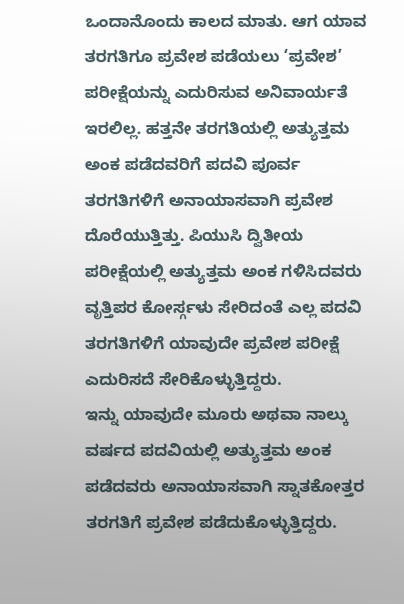ಒಂದಾನೊಂದು ಕಾಲದ ಮಾತು. ಆಗ ಯಾವ ತರಗತಿಗೂ ಪ್ರವೇಶ ಪಡೆಯಲು ‘ಪ್ರವೇಶ’ ಪರೀಕ್ಷೆಯನ್ನು ಎದುರಿಸುವ ಅನಿವಾರ್ಯತೆ ಇರಲಿಲ್ಲ. ಹತ್ತನೇ ತರಗತಿಯಲ್ಲಿ ಅತ್ಯುತ್ತಮ ಅಂಕ ಪಡೆದವರಿಗೆ ಪದವಿ ಪೂರ್ವ ತರಗತಿಗಳಿಗೆ ಅನಾಯಾಸವಾಗಿ ಪ್ರವೇಶ ದೊರೆಯುತ್ತಿತ್ತು. ಪಿಯುಸಿ ದ್ವಿತೀಯ ಪರೀಕ್ಷೆಯಲ್ಲಿ ಅತ್ಯುತ್ತಮ ಅಂಕ ಗಳಿಸಿದವರು ವೃತ್ತಿಪರ ಕೋರ್ಸ್ಗಳು ಸೇರಿದಂತೆ ಎಲ್ಲ ಪದವಿ ತರಗತಿಗಳಿಗೆ ಯಾವುದೇ ಪ್ರವೇಶ ಪರೀಕ್ಷೆ ಎದುರಿಸದೆ ಸೇರಿಕೊಳ್ಳುತ್ತಿದ್ದರು.
ಇನ್ನು ಯಾವುದೇ ಮೂರು ಅಥವಾ ನಾಲ್ಕು ವರ್ಷದ ಪದವಿಯಲ್ಲಿ ಅತ್ಯುತ್ತಮ ಅಂಕ ಪಡೆದವರು ಅನಾಯಾಸವಾಗಿ ಸ್ನಾತಕೋತ್ತರ ತರಗತಿಗೆ ಪ್ರವೇಶ ಪಡೆದುಕೊಳ್ಳುತ್ತಿದ್ದರು.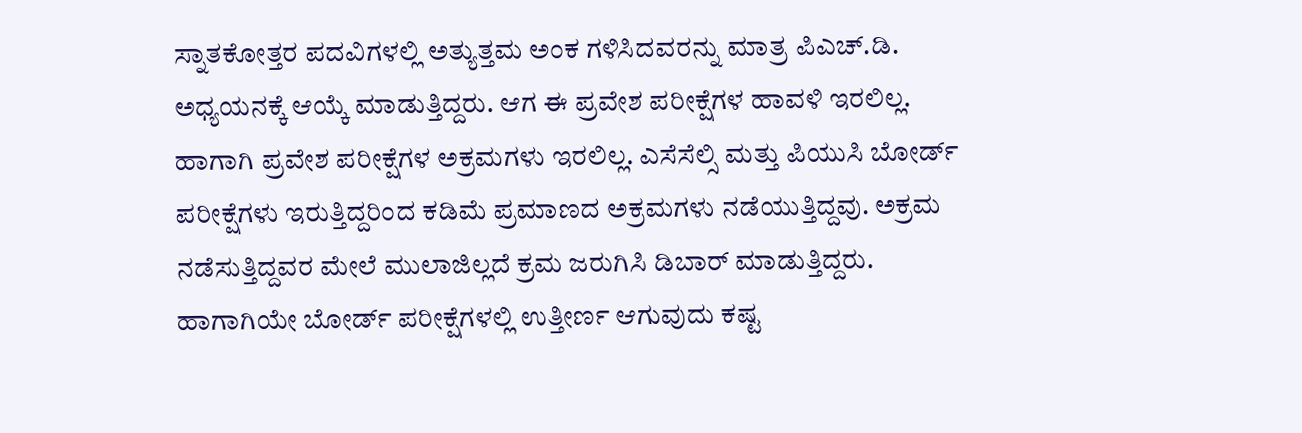ಸ್ನಾತಕೋತ್ತರ ಪದವಿಗಳಲ್ಲಿ ಅತ್ಯುತ್ತಮ ಅಂಕ ಗಳಿಸಿದವರನ್ನು ಮಾತ್ರ ಪಿಎಚ್.ಡಿ. ಅಧ್ಯಯನಕ್ಕೆ ಆಯ್ಕೆ ಮಾಡುತ್ತಿದ್ದರು. ಆಗ ಈ ಪ್ರವೇಶ ಪರೀಕ್ಷೆಗಳ ಹಾವಳಿ ಇರಲಿಲ್ಲ. ಹಾಗಾಗಿ ಪ್ರವೇಶ ಪರೀಕ್ಷೆಗಳ ಅಕ್ರಮಗಳು ಇರಲಿಲ್ಲ. ಎಸೆಸೆಲ್ಸಿ ಮತ್ತು ಪಿಯುಸಿ ಬೋರ್ಡ್ ಪರೀಕ್ಷೆಗಳು ಇರುತ್ತಿದ್ದರಿಂದ ಕಡಿಮೆ ಪ್ರಮಾಣದ ಅಕ್ರಮಗಳು ನಡೆಯುತ್ತಿದ್ದವು. ಅಕ್ರಮ ನಡೆಸುತ್ತಿದ್ದವರ ಮೇಲೆ ಮುಲಾಜಿಲ್ಲದೆ ಕ್ರಮ ಜರುಗಿಸಿ ಡಿಬಾರ್ ಮಾಡುತ್ತಿದ್ದರು. ಹಾಗಾಗಿಯೇ ಬೋರ್ಡ್ ಪರೀಕ್ಷೆಗಳಲ್ಲಿ ಉತ್ತೀರ್ಣ ಆಗುವುದು ಕಷ್ಟ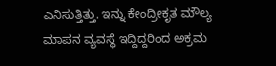ಎನಿಸುತ್ತಿತ್ತು. ಇನ್ನು ಕೇಂದ್ರೀಕೃತ ಮೌಲ್ಯ ಮಾಪನ ವ್ಯವಸ್ಥೆ ಇದ್ದಿದ್ದರಿಂದ ಅಕ್ರಮ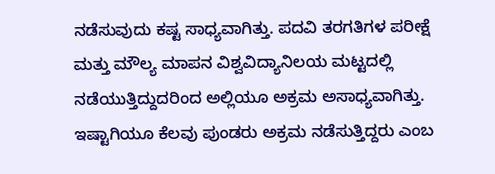ನಡೆಸುವುದು ಕಷ್ಟ ಸಾಧ್ಯವಾಗಿತ್ತು. ಪದವಿ ತರಗತಿಗಳ ಪರೀಕ್ಷೆ ಮತ್ತು ಮೌಲ್ಯ ಮಾಪನ ವಿಶ್ವವಿದ್ಯಾನಿಲಯ ಮಟ್ಟದಲ್ಲಿ ನಡೆಯುತ್ತಿದ್ದುದರಿಂದ ಅಲ್ಲಿಯೂ ಅಕ್ರಮ ಅಸಾಧ್ಯವಾಗಿತ್ತು. ಇಷ್ಟಾಗಿಯೂ ಕೆಲವು ಪುಂಡರು ಅಕ್ರಮ ನಡೆಸುತ್ತಿದ್ದರು ಎಂಬ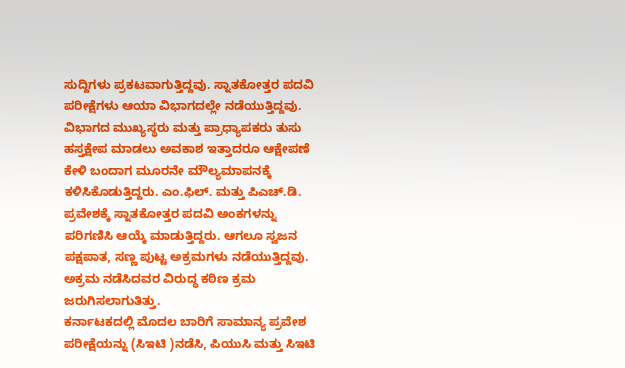ಸುದ್ದಿಗಳು ಪ್ರಕಟವಾಗುತ್ತಿದ್ದವು. ಸ್ನಾತಕೋತ್ತರ ಪದವಿ ಪರೀಕ್ಷೆಗಳು ಆಯಾ ವಿಭಾಗದಲ್ಲೇ ನಡೆಯುತ್ತಿದ್ದವು. ವಿಭಾಗದ ಮುಖ್ಯಸ್ಥರು ಮತ್ತು ಪ್ರಾಧ್ಯಾಪಕರು ತುಸು ಹಸ್ತಕ್ಷೇಪ ಮಾಡಲು ಅವಕಾಶ ಇತ್ತಾದರೂ ಆಕ್ಷೇಪಣೆ ಕೇಳಿ ಬಂದಾಗ ಮೂರನೇ ಮೌಲ್ಯಮಾಪನಕ್ಕೆ ಕಳಿಸಿಕೊಡುತ್ತಿದ್ದರು. ಎಂ.ಫಿಲ್. ಮತ್ತು ಪಿಎಚ್.ಡಿ. ಪ್ರವೇಶಕ್ಕೆ ಸ್ನಾತಕೋತ್ತರ ಪದವಿ ಅಂಕಗಳನ್ನು ಪರಿಗಣಿಸಿ ಆಯ್ಕೆ ಮಾಡುತ್ತಿದ್ದರು. ಆಗಲೂ ಸ್ವಜನ ಪಕ್ಷಪಾತ, ಸಣ್ಣ ಪುಟ್ಟ ಅಕ್ರಮಗಳು ನಡೆಯುತ್ತಿದ್ದವು. ಅಕ್ರಮ ನಡೆಸಿದವರ ವಿರುದ್ಧ ಕಠಿಣ ಕ್ರಮ ಜರುಗಿಸಲಾಗುತಿತ್ತು.
ಕರ್ನಾಟಕದಲ್ಲಿ ಮೊದಲ ಬಾರಿಗೆ ಸಾಮಾನ್ಯ ಪ್ರವೇಶ ಪರೀಕ್ಷೆಯನ್ನು (ಸಿಇಟಿ )ನಡೆಸಿ, ಪಿಯುಸಿ ಮತ್ತು ಸಿಇಟಿ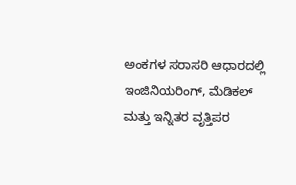ಅಂಕಗಳ ಸರಾಸರಿ ಆಧಾರದಲ್ಲಿ ಇಂಜಿನಿಯರಿಂಗ್, ಮೆಡಿಕಲ್ ಮತ್ತು ಇನ್ನಿತರ ವೃತ್ತಿಪರ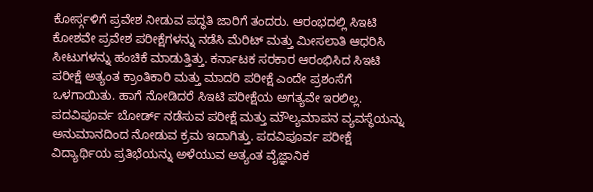ಕೋರ್ಸ್ಗಳಿಗೆ ಪ್ರವೇಶ ನೀಡುವ ಪದ್ಧತಿ ಜಾರಿಗೆ ತಂದರು. ಆರಂಭದಲ್ಲಿ ಸಿಇಟಿ ಕೋಶವೇ ಪ್ರವೇಶ ಪರೀಕ್ಷೆಗಳನ್ನು ನಡೆಸಿ ಮೆರಿಟ್ ಮತ್ತು ಮೀಸಲಾತಿ ಆಧರಿಸಿ ಸೀಟುಗಳನ್ನು ಹಂಚಿಕೆ ಮಾಡುತ್ತಿತ್ತು. ಕರ್ನಾಟಕ ಸರಕಾರ ಆರಂಭಿಸಿದ ಸಿಇಟಿ ಪರೀಕ್ಷೆ ಅತ್ಯಂತ ಕ್ರಾಂತಿಕಾರಿ ಮತ್ತು ಮಾದರಿ ಪರೀಕ್ಷೆ ಎಂದೇ ಪ್ರಶಂಸೆಗೆ ಒಳಗಾಯಿತು. ಹಾಗೆ ನೋಡಿದರೆ ಸಿಇಟಿ ಪರೀಕ್ಷೆಯ ಅಗತ್ಯವೇ ಇರಲಿಲ್ಲ. ಪದವಿಪೂರ್ವ ಬೋರ್ಡ್ ನಡೆಸುವ ಪರೀಕ್ಷೆ ಮತ್ತು ಮೌಲ್ಯಮಾಪನ ವ್ಯವಸ್ಥೆಯನ್ನು ಅನುಮಾನದಿಂದ ನೋಡುವ ಕ್ರಮ ಇದಾಗಿತ್ತು. ಪದವಿಪೂರ್ವ ಪರೀಕ್ಷೆ ವಿದ್ಯಾರ್ಥಿಯ ಪ್ರತಿಭೆಯನ್ನು ಅಳೆಯುವ ಅತ್ಯಂತ ವೈಜ್ಞಾನಿಕ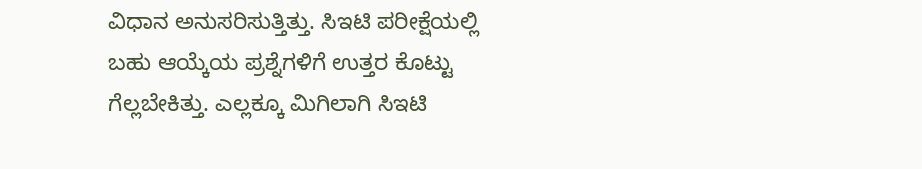ವಿಧಾನ ಅನುಸರಿಸುತ್ತಿತ್ತು. ಸಿಇಟಿ ಪರೀಕ್ಷೆಯಲ್ಲಿ ಬಹು ಆಯ್ಕೆಯ ಪ್ರಶ್ನೆಗಳಿಗೆ ಉತ್ತರ ಕೊಟ್ಟು ಗೆಲ್ಲಬೇಕಿತ್ತು. ಎಲ್ಲಕ್ಕೂ ಮಿಗಿಲಾಗಿ ಸಿಇಟಿ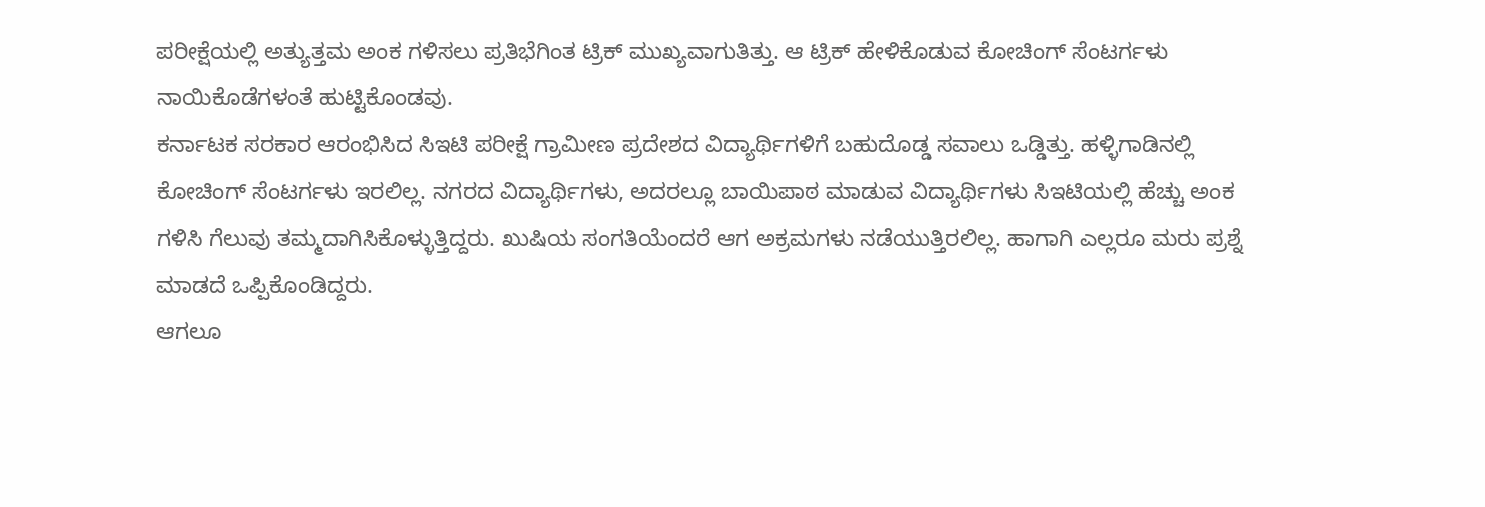ಪರೀಕ್ಷೆಯಲ್ಲಿ ಅತ್ಯುತ್ತಮ ಅಂಕ ಗಳಿಸಲು ಪ್ರತಿಭೆಗಿಂತ ಟ್ರಿಕ್ ಮುಖ್ಯವಾಗುತಿತ್ತು. ಆ ಟ್ರಿಕ್ ಹೇಳಿಕೊಡುವ ಕೋಚಿಂಗ್ ಸೆಂಟರ್ಗಳು ನಾಯಿಕೊಡೆಗಳಂತೆ ಹುಟ್ಟಿಕೊಂಡವು.
ಕರ್ನಾಟಕ ಸರಕಾರ ಆರಂಭಿಸಿದ ಸಿಇಟಿ ಪರೀಕ್ಷೆ ಗ್ರಾಮೀಣ ಪ್ರದೇಶದ ವಿದ್ಯಾರ್ಥಿಗಳಿಗೆ ಬಹುದೊಡ್ಡ ಸವಾಲು ಒಡ್ಡಿತ್ತು. ಹಳ್ಳಿಗಾಡಿನಲ್ಲಿ ಕೋಚಿಂಗ್ ಸೆಂಟರ್ಗಳು ಇರಲಿಲ್ಲ. ನಗರದ ವಿದ್ಯಾರ್ಥಿಗಳು, ಅದರಲ್ಲೂ ಬಾಯಿಪಾಠ ಮಾಡುವ ವಿದ್ಯಾರ್ಥಿಗಳು ಸಿಇಟಿಯಲ್ಲಿ ಹೆಚ್ಚು ಅಂಕ ಗಳಿಸಿ ಗೆಲುವು ತಮ್ಮದಾಗಿಸಿಕೊಳ್ಳುತ್ತಿದ್ದರು. ಖುಷಿಯ ಸಂಗತಿಯೆಂದರೆ ಆಗ ಅಕ್ರಮಗಳು ನಡೆಯುತ್ತಿರಲಿಲ್ಲ. ಹಾಗಾಗಿ ಎಲ್ಲರೂ ಮರು ಪ್ರಶ್ನೆ ಮಾಡದೆ ಒಪ್ಪಿಕೊಂಡಿದ್ದರು.
ಆಗಲೂ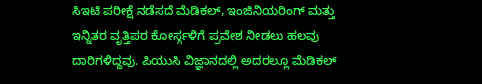ಸಿಇಟಿ ಪರೀಕ್ಷೆ ನಡೆಸದೆ ಮೆಡಿಕಲ್, ಇಂಜಿನಿಯರಿಂಗ್ ಮತ್ತು ಇನ್ನಿತರ ವೃತ್ತಿಪರ ಕೋರ್ಸ್ಗಳಿಗೆ ಪ್ರವೇಶ ನೀಡಲು ಹಲವು ದಾರಿಗಳಿದ್ದವು. ಪಿಯುಸಿ ವಿಜ್ಞಾನದಲ್ಲಿ ಅದರಲ್ಲೂ ಮೆಡಿಕಲ್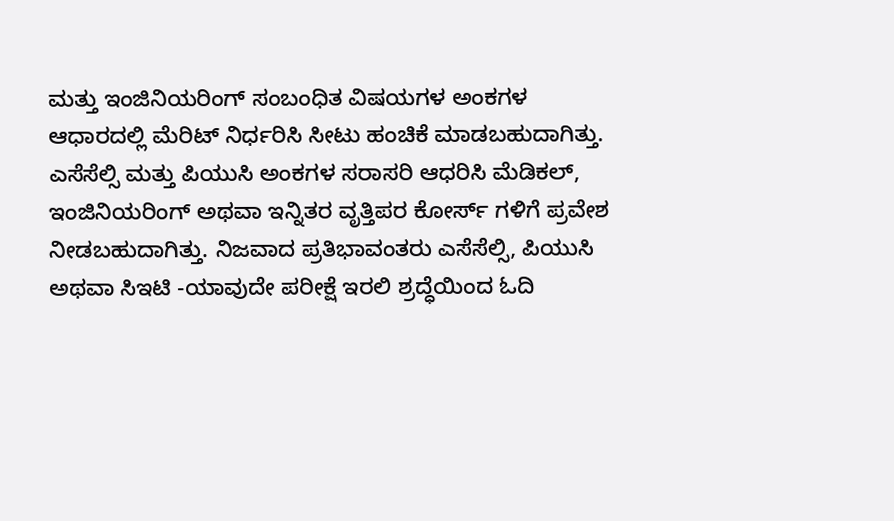ಮತ್ತು ಇಂಜಿನಿಯರಿಂಗ್ ಸಂಬಂಧಿತ ವಿಷಯಗಳ ಅಂಕಗಳ ಆಧಾರದಲ್ಲಿ ಮೆರಿಟ್ ನಿರ್ಧರಿಸಿ ಸೀಟು ಹಂಚಿಕೆ ಮಾಡಬಹುದಾಗಿತ್ತು. ಎಸೆಸೆಲ್ಸಿ ಮತ್ತು ಪಿಯುಸಿ ಅಂಕಗಳ ಸರಾಸರಿ ಆಧರಿಸಿ ಮೆಡಿಕಲ್, ಇಂಜಿನಿಯರಿಂಗ್ ಅಥವಾ ಇನ್ನಿತರ ವೃತ್ತಿಪರ ಕೋರ್ಸ್ ಗಳಿಗೆ ಪ್ರವೇಶ ನೀಡಬಹುದಾಗಿತ್ತು. ನಿಜವಾದ ಪ್ರತಿಭಾವಂತರು ಎಸೆಸೆಲ್ಸಿ, ಪಿಯುಸಿ ಅಥವಾ ಸಿಇಟಿ -ಯಾವುದೇ ಪರೀಕ್ಷೆ ಇರಲಿ ಶ್ರದ್ಧೆಯಿಂದ ಓದಿ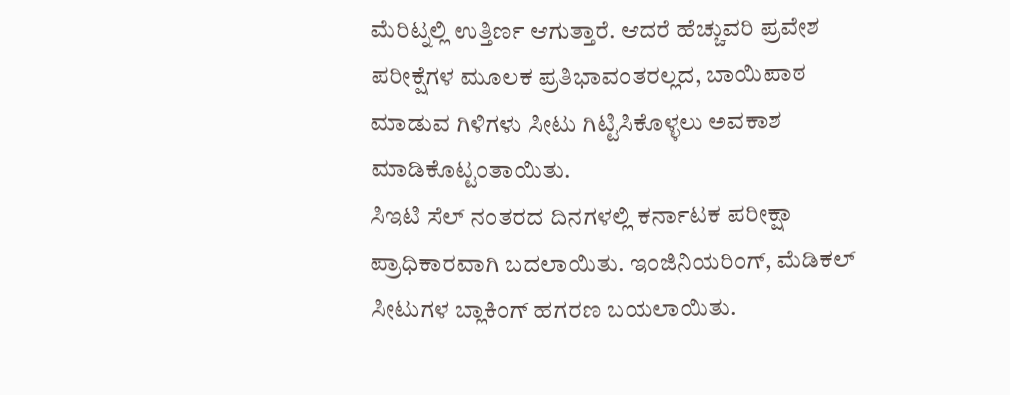ಮೆರಿಟ್ನಲ್ಲಿ ಉತ್ತಿರ್ಣ ಆಗುತ್ತಾರೆ. ಆದರೆ ಹೆಚ್ಚುವರಿ ಪ್ರವೇಶ ಪರೀಕ್ಷೆಗಳ ಮೂಲಕ ಪ್ರತಿಭಾವಂತರಲ್ಲದ, ಬಾಯಿಪಾಠ ಮಾಡುವ ಗಿಳಿಗಳು ಸೀಟು ಗಿಟ್ಟಿಸಿಕೊಳ್ಳಲು ಅವಕಾಶ ಮಾಡಿಕೊಟ್ಟಂತಾಯಿತು.
ಸಿಇಟಿ ಸೆಲ್ ನಂತರದ ದಿನಗಳಲ್ಲಿ ಕರ್ನಾಟಕ ಪರೀಕ್ಷಾ ಪ್ರಾಧಿಕಾರವಾಗಿ ಬದಲಾಯಿತು. ಇಂಜಿನಿಯರಿಂಗ್, ಮೆಡಿಕಲ್ ಸೀಟುಗಳ ಬ್ಲಾಕಿಂಗ್ ಹಗರಣ ಬಯಲಾಯಿತು.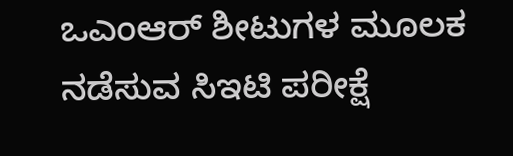ಒಎಂಆರ್ ಶೀಟುಗಳ ಮೂಲಕ ನಡೆಸುವ ಸಿಇಟಿ ಪರೀಕ್ಷೆ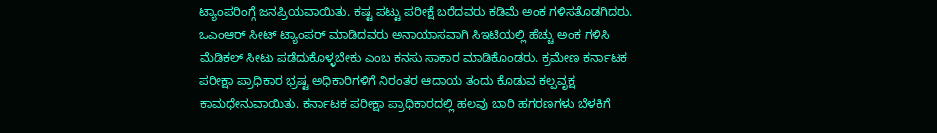ಟ್ಯಾಂಪರಿಂಗ್ಗೆ ಜನಪ್ರಿಯವಾಯಿತು. ಕಷ್ಟ ಪಟ್ಟು ಪರೀಕ್ಷೆ ಬರೆದವರು ಕಡಿಮೆ ಅಂಕ ಗಳಿಸತೊಡಗಿದರು. ಒಎಂಆರ್ ಸೀಟ್ ಟ್ಯಾಂಪರ್ ಮಾಡಿದವರು ಅನಾಯಾಸವಾಗಿ ಸಿಇಟಿಯಲ್ಲಿ ಹೆಚ್ಚು ಅಂಕ ಗಳಿಸಿ ಮೆಡಿಕಲ್ ಸೀಟು ಪಡೆದುಕೊಳ್ಳಬೇಕು ಎಂಬ ಕನಸು ಸಾಕಾರ ಮಾಡಿಕೊಂಡರು. ಕ್ರಮೇಣ ಕರ್ನಾಟಕ ಪರೀಕ್ಷಾ ಪ್ರಾಧಿಕಾರ ಭ್ರಷ್ಟ ಅಧಿಕಾರಿಗಳಿಗೆ ನಿರಂತರ ಆದಾಯ ತಂದು ಕೊಡುವ ಕಲ್ಪವೃಕ್ಷ ಕಾಮಧೇನುವಾಯಿತು. ಕರ್ನಾಟಕ ಪರೀಕ್ಷಾ ಪ್ರಾಧಿಕಾರದಲ್ಲಿ ಹಲವು ಬಾರಿ ಹಗರಣಗಳು ಬೆಳಕಿಗೆ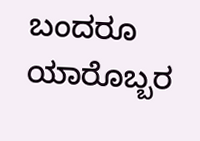ಬಂದರೂ ಯಾರೊಬ್ಬರ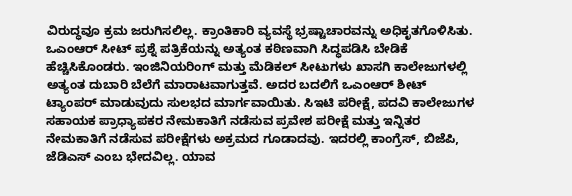ವಿರುದ್ಧವೂ ಕ್ರಮ ಜರುಗಿಸಲಿಲ್ಲ. ಕ್ರಾಂತಿಕಾರಿ ವ್ಯವಸ್ಥೆ ಭ್ರಷ್ಟಾಚಾರವನ್ನು ಅಧಿಕೃತಗೊಳಿಸಿತು. ಒಎಂಆರ್ ಸೀಟ್ ಪ್ರಶ್ನೆ ಪತ್ರಿಕೆಯನ್ನು ಅತ್ಯಂತ ಕಠಿಣವಾಗಿ ಸಿದ್ಧಪಡಿಸಿ ಬೇಡಿಕೆ ಹೆಚ್ಚಿಸಿಕೊಂಡರು. ಇಂಜಿನಿಯರಿಂಗ್ ಮತ್ತು ಮೆಡಿಕಲ್ ಸೀಟುಗಳು ಖಾಸಗಿ ಕಾಲೇಜುಗಳಲ್ಲಿ ಅತ್ಯಂತ ದುಬಾರಿ ಬೆಲೆಗೆ ಮಾರಾಟವಾಗುತ್ತವೆ. ಅದರ ಬದಲಿಗೆ ಒಎಂಆರ್ ಶೀಟ್ ಟ್ಯಾಂಪರ್ ಮಾಡುವುದು ಸುಲಭದ ಮಾರ್ಗವಾಯಿತು. ಸಿಇಟಿ ಪರೀಕ್ಷೆ, ಪದವಿ ಕಾಲೇಜುಗಳ ಸಹಾಯಕ ಪ್ರಾಧ್ಯಾಪಕರ ನೇಮಕಾತಿಗೆ ನಡೆಸುವ ಪ್ರವೇಶ ಪರೀಕ್ಷೆ ಮತ್ತು ಇನ್ನಿತರ ನೇಮಕಾತಿಗೆ ನಡೆಸುವ ಪರೀಕ್ಷೆಗಳು ಅಕ್ರಮದ ಗೂಡಾದವು. ಇದರಲ್ಲಿ ಕಾಂಗ್ರೆಸ್, ಬಿಜೆಪಿ, ಜೆಡಿಎಸ್ ಎಂಬ ಭೇದವಿಲ್ಲ. ಯಾವ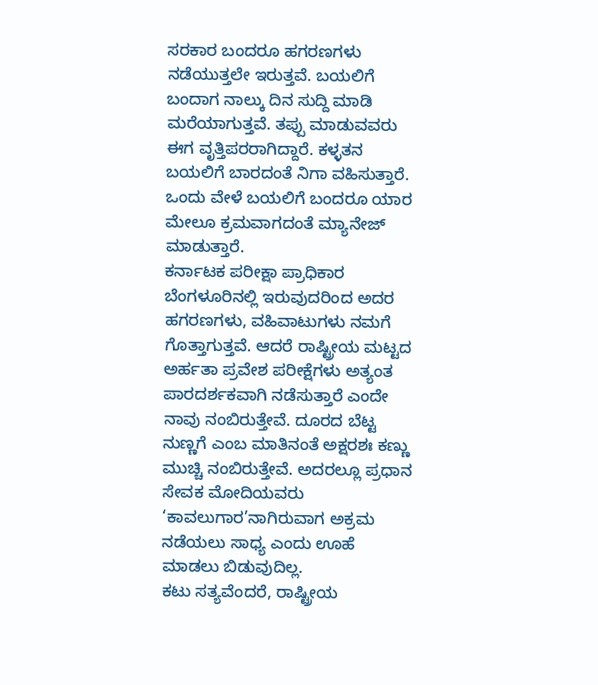ಸರಕಾರ ಬಂದರೂ ಹಗರಣಗಳು ನಡೆಯುತ್ತಲೇ ಇರುತ್ತವೆ. ಬಯಲಿಗೆ ಬಂದಾಗ ನಾಲ್ಕು ದಿನ ಸುದ್ದಿ ಮಾಡಿ ಮರೆಯಾಗುತ್ತವೆ. ತಪ್ಪು ಮಾಡುವವರು ಈಗ ವೃತ್ತಿಪರರಾಗಿದ್ದಾರೆ. ಕಳ್ಳತನ ಬಯಲಿಗೆ ಬಾರದಂತೆ ನಿಗಾ ವಹಿಸುತ್ತಾರೆ. ಒಂದು ವೇಳೆ ಬಯಲಿಗೆ ಬಂದರೂ ಯಾರ ಮೇಲೂ ಕ್ರಮವಾಗದಂತೆ ಮ್ಯಾನೇಜ್ ಮಾಡುತ್ತಾರೆ.
ಕರ್ನಾಟಕ ಪರೀಕ್ಷಾ ಪ್ರಾಧಿಕಾರ ಬೆಂಗಳೂರಿನಲ್ಲಿ ಇರುವುದರಿಂದ ಅದರ ಹಗರಣಗಳು, ವಹಿವಾಟುಗಳು ನಮಗೆ ಗೊತ್ತಾಗುತ್ತವೆ. ಆದರೆ ರಾಷ್ಟ್ರೀಯ ಮಟ್ಟದ ಅರ್ಹತಾ ಪ್ರವೇಶ ಪರೀಕ್ಷೆಗಳು ಅತ್ಯಂತ ಪಾರದರ್ಶಕವಾಗಿ ನಡೆಸುತ್ತಾರೆ ಎಂದೇ ನಾವು ನಂಬಿರುತ್ತೇವೆ. ದೂರದ ಬೆಟ್ಟ ನುಣ್ಣಗೆ ಎಂಬ ಮಾತಿನಂತೆ ಅಕ್ಷರಶಃ ಕಣ್ಣು ಮುಚ್ಚಿ ನಂಬಿರುತ್ತೇವೆ. ಅದರಲ್ಲೂ ಪ್ರಧಾನ ಸೇವಕ ಮೋದಿಯವರು ‘ಕಾವಲುಗಾರ’ನಾಗಿರುವಾಗ ಅಕ್ರಮ ನಡೆಯಲು ಸಾಧ್ಯ ಎಂದು ಊಹೆ ಮಾಡಲು ಬಿಡುವುದಿಲ್ಲ.
ಕಟು ಸತ್ಯವೆಂದರೆ, ರಾಷ್ಟ್ರೀಯ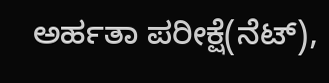ಅರ್ಹತಾ ಪರೀಕ್ಷೆ(ನೆಟ್),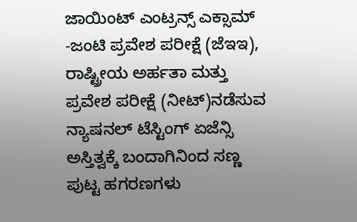ಜಾಯಿಂಟ್ ಎಂಟ್ರನ್ಸ್ ಎಕ್ಸಾಮ್ -ಜಂಟಿ ಪ್ರವೇಶ ಪರೀಕ್ಷೆ (ಜೆಇಇ), ರಾಷ್ಟ್ರೀಯ ಅರ್ಹತಾ ಮತ್ತು ಪ್ರವೇಶ ಪರೀಕ್ಷೆ (ನೀಟ್)ನಡೆಸುವ ನ್ಯಾಷನಲ್ ಟೆಸ್ಟಿಂಗ್ ಏಜೆನ್ಸಿ ಅಸ್ತಿತ್ವಕ್ಕೆ ಬಂದಾಗಿನಿಂದ ಸಣ್ಣ ಪುಟ್ಟ ಹಗರಣಗಳು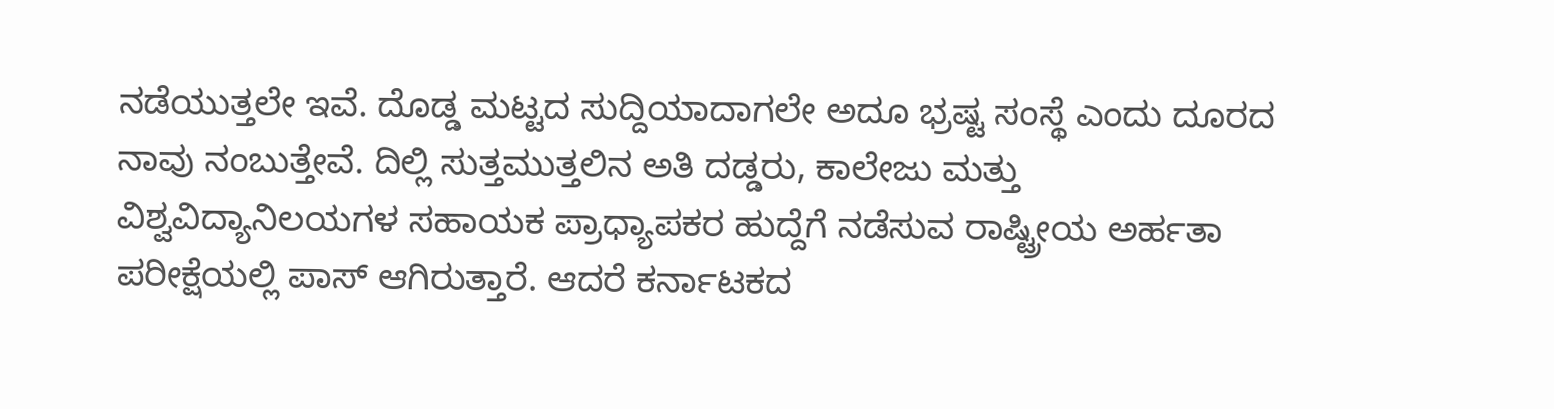ನಡೆಯುತ್ತಲೇ ಇವೆ. ದೊಡ್ಡ ಮಟ್ಟದ ಸುದ್ದಿಯಾದಾಗಲೇ ಅದೂ ಭ್ರಷ್ಟ ಸಂಸ್ಥೆ ಎಂದು ದೂರದ ನಾವು ನಂಬುತ್ತೇವೆ. ದಿಲ್ಲಿ ಸುತ್ತಮುತ್ತಲಿನ ಅತಿ ದಡ್ಡರು, ಕಾಲೇಜು ಮತ್ತು ವಿಶ್ವವಿದ್ಯಾನಿಲಯಗಳ ಸಹಾಯಕ ಪ್ರಾಧ್ಯಾಪಕರ ಹುದ್ದೆಗೆ ನಡೆಸುವ ರಾಷ್ಟ್ರೀಯ ಅರ್ಹತಾ ಪರೀಕ್ಷೆಯಲ್ಲಿ ಪಾಸ್ ಆಗಿರುತ್ತಾರೆ. ಆದರೆ ಕರ್ನಾಟಕದ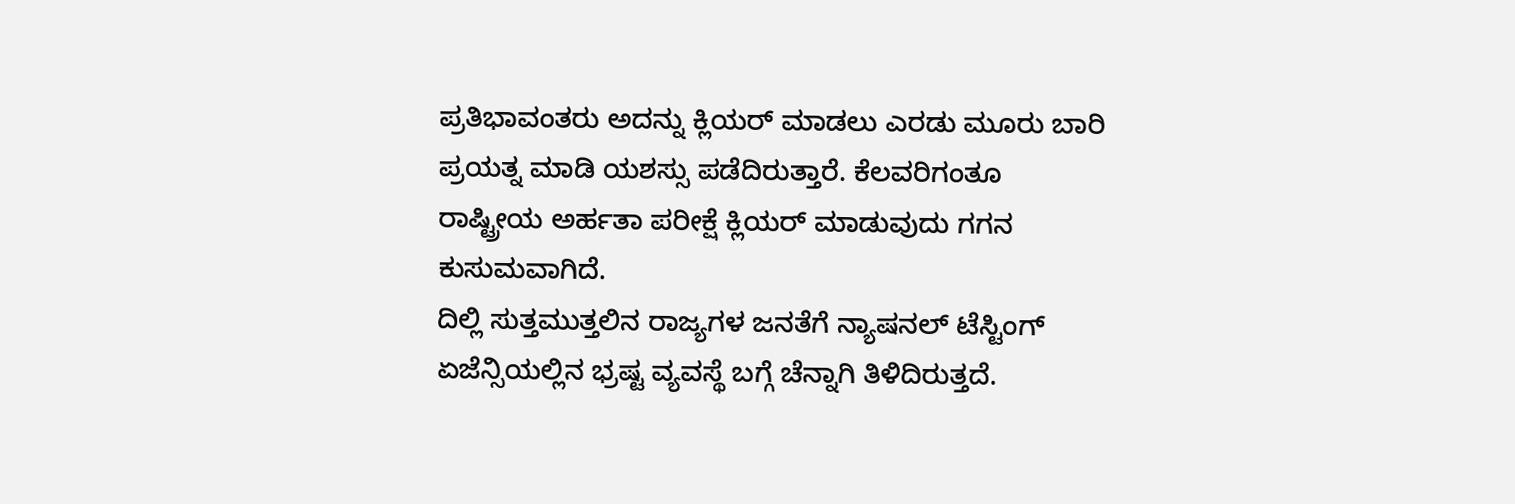ಪ್ರತಿಭಾವಂತರು ಅದನ್ನು ಕ್ಲಿಯರ್ ಮಾಡಲು ಎರಡು ಮೂರು ಬಾರಿ ಪ್ರಯತ್ನ ಮಾಡಿ ಯಶಸ್ಸು ಪಡೆದಿರುತ್ತಾರೆ. ಕೆಲವರಿಗಂತೂ ರಾಷ್ಟ್ರೀಯ ಅರ್ಹತಾ ಪರೀಕ್ಷೆ ಕ್ಲಿಯರ್ ಮಾಡುವುದು ಗಗನ ಕುಸುಮವಾಗಿದೆ.
ದಿಲ್ಲಿ ಸುತ್ತಮುತ್ತಲಿನ ರಾಜ್ಯಗಳ ಜನತೆಗೆ ನ್ಯಾಷನಲ್ ಟೆಸ್ಟಿಂಗ್ ಏಜೆನ್ಸಿಯಲ್ಲಿನ ಭ್ರಷ್ಟ ವ್ಯವಸ್ಥೆ ಬಗ್ಗೆ ಚೆನ್ನಾಗಿ ತಿಳಿದಿರುತ್ತದೆ.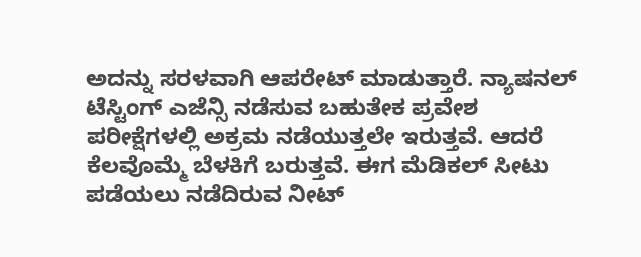ಅದನ್ನು ಸರಳವಾಗಿ ಆಪರೇಟ್ ಮಾಡುತ್ತಾರೆ. ನ್ಯಾಷನಲ್ ಟೆಸ್ಟಿಂಗ್ ಎಜೆನ್ಸಿ ನಡೆಸುವ ಬಹುತೇಕ ಪ್ರವೇಶ ಪರೀಕ್ಷೆಗಳಲ್ಲಿ ಅಕ್ರಮ ನಡೆಯುತ್ತಲೇ ಇರುತ್ತವೆ. ಆದರೆ ಕೆಲವೊಮ್ಮೆ ಬೆಳಕಿಗೆ ಬರುತ್ತವೆ. ಈಗ ಮೆಡಿಕಲ್ ಸೀಟು ಪಡೆಯಲು ನಡೆದಿರುವ ನೀಟ್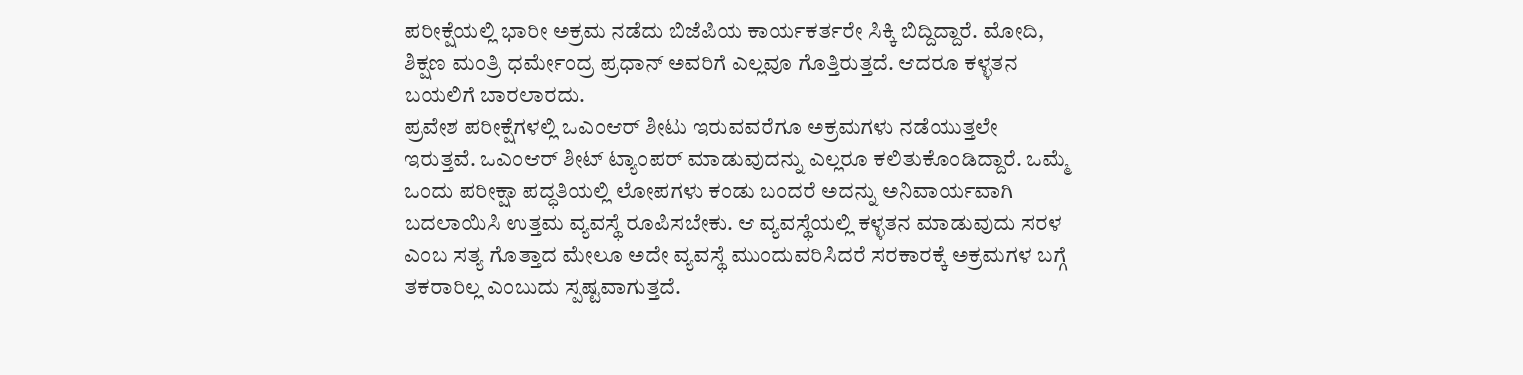ಪರೀಕ್ಷೆಯಲ್ಲಿ ಭಾರೀ ಅಕ್ರಮ ನಡೆದು ಬಿಜೆಪಿಯ ಕಾರ್ಯಕರ್ತರೇ ಸಿಕ್ಕಿ ಬಿದ್ದಿದ್ದಾರೆ. ಮೋದಿ, ಶಿಕ್ಷಣ ಮಂತ್ರಿ ಧರ್ಮೇಂದ್ರ ಪ್ರಧಾನ್ ಅವರಿಗೆ ಎಲ್ಲವೂ ಗೊತ್ತಿರುತ್ತದೆ. ಆದರೂ ಕಳ್ಳತನ ಬಯಲಿಗೆ ಬಾರಲಾರದು.
ಪ್ರವೇಶ ಪರೀಕ್ಷೆಗಳಲ್ಲಿ ಒಎಂಆರ್ ಶೀಟು ಇರುವವರೆಗೂ ಅಕ್ರಮಗಳು ನಡೆಯುತ್ತಲೇ ಇರುತ್ತವೆ. ಒಎಂಆರ್ ಶೀಟ್ ಟ್ಯಾಂಪರ್ ಮಾಡುವುದನ್ನು ಎಲ್ಲರೂ ಕಲಿತುಕೊಂಡಿದ್ದಾರೆ. ಒಮ್ಮೆ ಒಂದು ಪರೀಕ್ಷಾ ಪದ್ಧತಿಯಲ್ಲಿ ಲೋಪಗಳು ಕಂಡು ಬಂದರೆ ಅದನ್ನು ಅನಿವಾರ್ಯವಾಗಿ ಬದಲಾಯಿಸಿ ಉತ್ತಮ ವ್ಯವಸ್ಥೆ ರೂಪಿಸಬೇಕು. ಆ ವ್ಯವಸ್ಥೆಯಲ್ಲಿ ಕಳ್ಳತನ ಮಾಡುವುದು ಸರಳ ಎಂಬ ಸತ್ಯ ಗೊತ್ತಾದ ಮೇಲೂ ಅದೇ ವ್ಯವಸ್ಥೆ ಮುಂದುವರಿಸಿದರೆ ಸರಕಾರಕ್ಕೆ ಅಕ್ರಮಗಳ ಬಗ್ಗೆ ತಕರಾರಿಲ್ಲ ಎಂಬುದು ಸ್ಪಷ್ಟವಾಗುತ್ತದೆ.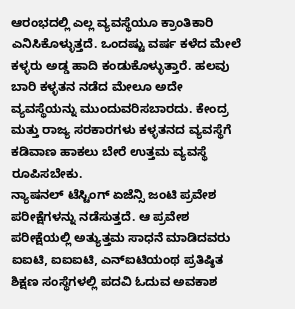ಆರಂಭದಲ್ಲಿ ಎಲ್ಲ ವ್ಯವಸ್ಥೆಯೂ ಕ್ರಾಂತಿಕಾರಿ ಎನಿಸಿಕೊಳ್ಳುತ್ತದೆ. ಒಂದಷ್ಟು ವರ್ಷ ಕಳೆದ ಮೇಲೆ ಕಳ್ಳರು ಅಡ್ಡ ಹಾದಿ ಕಂಡುಕೊಳ್ಳುತ್ತಾರೆ. ಹಲವು ಬಾರಿ ಕಳ್ಳತನ ನಡೆದ ಮೇಲೂ ಅದೇ ವ್ಯವಸ್ಥೆಯನ್ನು ಮುಂದುವರಿಸಬಾರದು. ಕೇಂದ್ರ ಮತ್ತು ರಾಜ್ಯ ಸರಕಾರಗಳು ಕಳ್ಳತನದ ವ್ಯವಸ್ಥೆಗೆ ಕಡಿವಾಣ ಹಾಕಲು ಬೇರೆ ಉತ್ತಮ ವ್ಯವಸ್ಥೆ ರೂಪಿಸಬೇಕು.
ನ್ಯಾಷನಲ್ ಟೆಸ್ಟಿಂಗ್ ಏಜೆನ್ಸಿ ಜಂಟಿ ಪ್ರವೇಶ ಪರೀಕ್ಷೆಗಳನ್ನು ನಡೆಸುತ್ತದೆ. ಆ ಪ್ರವೇಶ ಪರೀಕ್ಷೆಯಲ್ಲಿ ಅತ್ಯುತ್ತಮ ಸಾಧನೆ ಮಾಡಿದವರು ಐಐಟಿ, ಐಐಐಟಿ, ಎನ್ಐಟಿಯಂಥ ಪ್ರತಿಷ್ಠಿತ ಶಿಕ್ಷಣ ಸಂಸ್ಥೆಗಳಲ್ಲಿ ಪದವಿ ಓದುವ ಅವಕಾಶ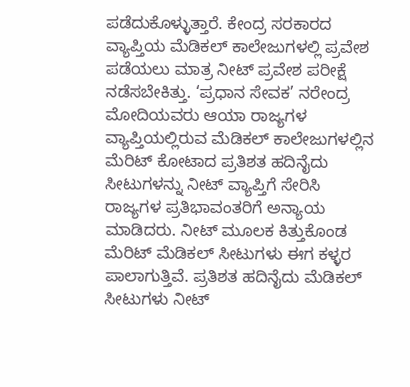ಪಡೆದುಕೊಳ್ಳುತ್ತಾರೆ. ಕೇಂದ್ರ ಸರಕಾರದ ವ್ಯಾಪ್ತಿಯ ಮೆಡಿಕಲ್ ಕಾಲೇಜುಗಳಲ್ಲಿ ಪ್ರವೇಶ ಪಡೆಯಲು ಮಾತ್ರ ನೀಟ್ ಪ್ರವೇಶ ಪರೀಕ್ಷೆ ನಡೆಸಬೇಕಿತ್ತು. ‘ಪ್ರಧಾನ ಸೇವಕ’ ನರೇಂದ್ರ ಮೋದಿಯವರು ಆಯಾ ರಾಜ್ಯಗಳ ವ್ಯಾಪ್ತಿಯಲ್ಲಿರುವ ಮೆಡಿಕಲ್ ಕಾಲೇಜುಗಳಲ್ಲಿನ ಮೆರಿಟ್ ಕೋಟಾದ ಪ್ರತಿಶತ ಹದಿನೈದು ಸೀಟುಗಳನ್ನು ನೀಟ್ ವ್ಯಾಪ್ತಿಗೆ ಸೇರಿಸಿ ರಾಜ್ಯಗಳ ಪ್ರತಿಭಾವಂತರಿಗೆ ಅನ್ಯಾಯ ಮಾಡಿದರು. ನೀಟ್ ಮೂಲಕ ಕಿತ್ತುಕೊಂಡ ಮೆರಿಟ್ ಮೆಡಿಕಲ್ ಸೀಟುಗಳು ಈಗ ಕಳ್ಳರ ಪಾಲಾಗುತ್ತಿವೆ. ಪ್ರತಿಶತ ಹದಿನೈದು ಮೆಡಿಕಲ್ ಸೀಟುಗಳು ನೀಟ್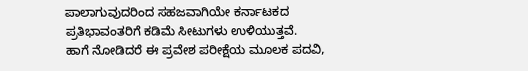ಪಾಲಾಗುವುದರಿಂದ ಸಹಜವಾಗಿಯೇ ಕರ್ನಾಟಕದ ಪ್ರತಿಭಾವಂತರಿಗೆ ಕಡಿಮೆ ಸೀಟುಗಳು ಉಳಿಯುತ್ತವೆ.
ಹಾಗೆ ನೋಡಿದರೆ ಈ ಪ್ರವೇಶ ಪರೀಕ್ಷೆಯ ಮೂಲಕ ಪದವಿ,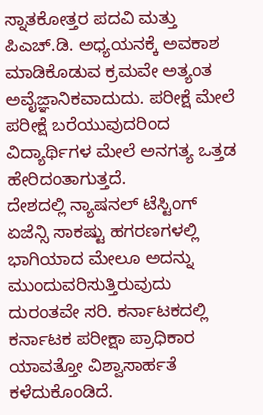ಸ್ನಾತಕೋತ್ತರ ಪದವಿ ಮತ್ತು ಪಿಎಚ್.ಡಿ. ಅಧ್ಯಯನಕ್ಕೆ ಅವಕಾಶ ಮಾಡಿಕೊಡುವ ಕ್ರಮವೇ ಅತ್ಯಂತ ಅವೈಜ್ಞಾನಿಕವಾದುದು. ಪರೀಕ್ಷೆ ಮೇಲೆ ಪರೀಕ್ಷೆ ಬರೆಯುವುದರಿಂದ ವಿದ್ಯಾರ್ಥಿಗಳ ಮೇಲೆ ಅನಗತ್ಯ ಒತ್ತಡ ಹೇರಿದಂತಾಗುತ್ತದೆ.
ದೇಶದಲ್ಲಿ ನ್ಯಾಷನಲ್ ಟೆಸ್ಟಿಂಗ್ ಏಜೆನ್ಸಿ ಸಾಕಷ್ಟು ಹಗರಣಗಳಲ್ಲಿ ಭಾಗಿಯಾದ ಮೇಲೂ ಅದನ್ನು ಮುಂದುವರಿಸುತ್ತಿರುವುದು ದುರಂತವೇ ಸರಿ. ಕರ್ನಾಟಕದಲ್ಲಿ ಕರ್ನಾಟಕ ಪರೀಕ್ಷಾ ಪ್ರಾಧಿಕಾರ ಯಾವತ್ತೋ ವಿಶ್ವಾಸಾರ್ಹತೆ ಕಳೆದುಕೊಂಡಿದೆ.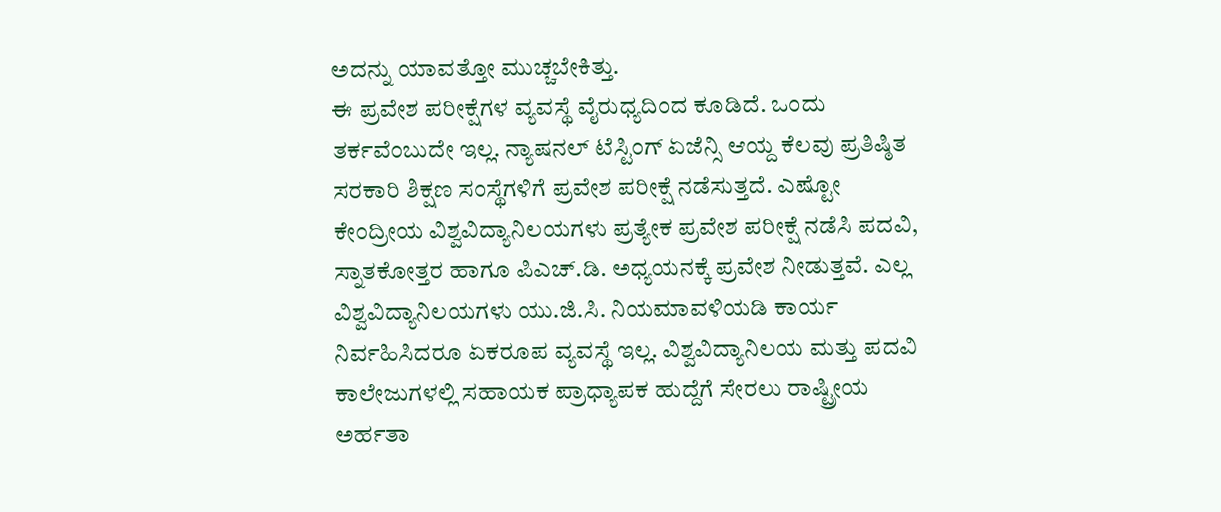ಅದನ್ನು ಯಾವತ್ತೋ ಮುಚ್ಚಬೇಕಿತ್ತು.
ಈ ಪ್ರವೇಶ ಪರೀಕ್ಷೆಗಳ ವ್ಯವಸ್ಥೆ ವೈರುಧ್ಯದಿಂದ ಕೂಡಿದೆ. ಒಂದು ತರ್ಕವೆಂಬುದೇ ಇಲ್ಲ. ನ್ಯಾಷನಲ್ ಟೆಸ್ಟಿಂಗ್ ಏಜೆನ್ಸಿ ಆಯ್ದ ಕೆಲವು ಪ್ರತಿಷ್ಠಿತ ಸರಕಾರಿ ಶಿಕ್ಷಣ ಸಂಸ್ಥೆಗಳಿಗೆ ಪ್ರವೇಶ ಪರೀಕ್ಷೆ ನಡೆಸುತ್ತದೆ. ಎಷ್ಟೋ ಕೇಂದ್ರೀಯ ವಿಶ್ವವಿದ್ಯಾನಿಲಯಗಳು ಪ್ರತ್ಯೇಕ ಪ್ರವೇಶ ಪರೀಕ್ಷೆ ನಡೆಸಿ ಪದವಿ, ಸ್ನಾತಕೋತ್ತರ ಹಾಗೂ ಪಿಎಚ್.ಡಿ. ಅಧ್ಯಯನಕ್ಕೆ ಪ್ರವೇಶ ನೀಡುತ್ತವೆ. ಎಲ್ಲ ವಿಶ್ವವಿದ್ಯಾನಿಲಯಗಳು ಯು.ಜಿ.ಸಿ. ನಿಯಮಾವಳಿಯಡಿ ಕಾರ್ಯ ನಿರ್ವಹಿಸಿದರೂ ಏಕರೂಪ ವ್ಯವಸ್ಥೆ ಇಲ್ಲ. ವಿಶ್ವವಿದ್ಯಾನಿಲಯ ಮತ್ತು ಪದವಿ ಕಾಲೇಜುಗಳಲ್ಲಿ ಸಹಾಯಕ ಪ್ರಾಧ್ಯಾಪಕ ಹುದ್ದೆಗೆ ಸೇರಲು ರಾಷ್ಟ್ರೀಯ ಅರ್ಹತಾ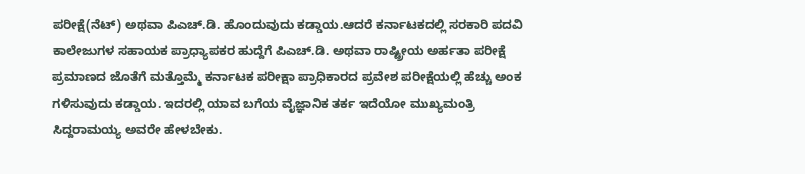ಪರೀಕ್ಷೆ(ನೆಟ್) ಅಥವಾ ಪಿಎಚ್.ಡಿ. ಹೊಂದುವುದು ಕಡ್ಡಾಯ.ಆದರೆ ಕರ್ನಾಟಕದಲ್ಲಿ ಸರಕಾರಿ ಪದವಿ ಕಾಲೇಜುಗಳ ಸಹಾಯಕ ಪ್ರಾಧ್ಯಾಪಕರ ಹುದ್ದೆಗೆ ಪಿಎಚ್.ಡಿ. ಅಥವಾ ರಾಷ್ಟ್ರೀಯ ಅರ್ಹತಾ ಪರೀಕ್ಷೆ ಪ್ರಮಾಣದ ಜೊತೆಗೆ ಮತ್ತೊಮ್ಮೆ ಕರ್ನಾಟಕ ಪರೀಕ್ಷಾ ಪ್ರಾಧಿಕಾರದ ಪ್ರವೇಶ ಪರೀಕ್ಷೆಯಲ್ಲಿ ಹೆಚ್ಚು ಅಂಕ ಗಳಿಸುವುದು ಕಡ್ಡಾಯ. ಇದರಲ್ಲಿ ಯಾವ ಬಗೆಯ ವೈಜ್ಞಾನಿಕ ತರ್ಕ ಇದೆಯೋ ಮುಖ್ಯಮಂತ್ರಿ ಸಿದ್ದರಾಮಯ್ಯ ಅವರೇ ಹೇಳಬೇಕು.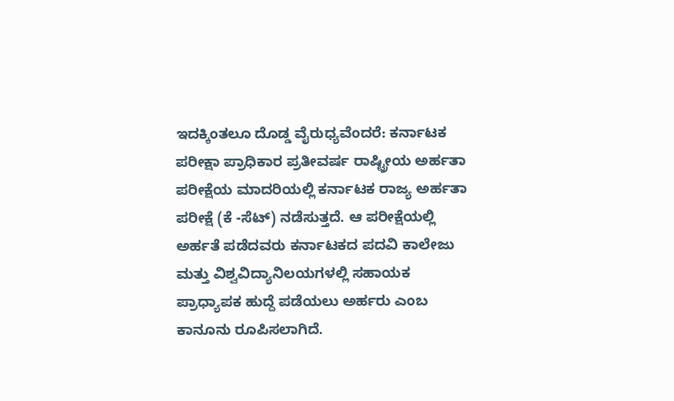ಇದಕ್ಕಿಂತಲೂ ದೊಡ್ಡ ವೈರುಧ್ಯವೆಂದರೆ: ಕರ್ನಾಟಕ ಪರೀಕ್ಷಾ ಪ್ರಾಧಿಕಾರ ಪ್ರತೀವರ್ಷ ರಾಷ್ಟ್ರೀಯ ಅರ್ಹತಾ ಪರೀಕ್ಷೆಯ ಮಾದರಿಯಲ್ಲಿ ಕರ್ನಾಟಕ ರಾಜ್ಯ ಅರ್ಹತಾ ಪರೀಕ್ಷೆ (ಕೆ -ಸೆಟ್) ನಡೆಸುತ್ತದೆ. ಆ ಪರೀಕ್ಷೆಯಲ್ಲಿ ಅರ್ಹತೆ ಪಡೆದವರು ಕರ್ನಾಟಕದ ಪದವಿ ಕಾಲೇಜು ಮತ್ತು ವಿಶ್ವವಿದ್ಯಾನಿಲಯಗಳಲ್ಲಿ ಸಹಾಯಕ ಪ್ರಾಧ್ಯಾಪಕ ಹುದ್ದೆ ಪಡೆಯಲು ಅರ್ಹರು ಎಂಬ ಕಾನೂನು ರೂಪಿಸಲಾಗಿದೆ.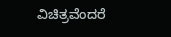ವಿಚಿತ್ರವೆಂದರೆ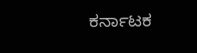ಕರ್ನಾಟಕ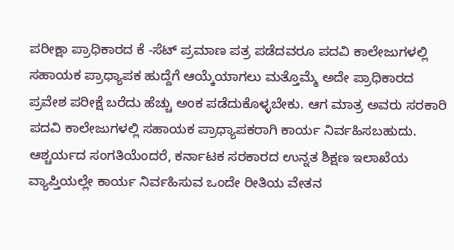ಪರೀಕ್ಷಾ ಪ್ರಾಧಿಕಾರದ ಕೆ -ಸೆಟ್ ಪ್ರಮಾಣ ಪತ್ರ ಪಡೆದವರೂ ಪದವಿ ಕಾಲೇಜುಗಳಲ್ಲಿ ಸಹಾಯಕ ಪ್ರಾಧ್ಯಾಪಕ ಹುದ್ದೆಗೆ ಆಯ್ಕೆಯಾಗಲು ಮತ್ತೊಮ್ಮೆ ಅದೇ ಪ್ರಾಧಿಕಾರದ ಪ್ರವೇಶ ಪರೀಕ್ಷೆ ಬರೆದು ಹೆಚ್ಚು ಅಂಕ ಪಡೆದುಕೊಳ್ಳಬೇಕು. ಆಗ ಮಾತ್ರ ಅವರು ಸರಕಾರಿ ಪದವಿ ಕಾಲೇಜುಗಳಲ್ಲಿ ಸಹಾಯಕ ಪ್ರಾಧ್ಯಾಪಕರಾಗಿ ಕಾರ್ಯ ನಿರ್ವಹಿಸಬಹುದು. ಆಶ್ಚರ್ಯದ ಸಂಗತಿಯೆಂದರೆ, ಕರ್ನಾಟಕ ಸರಕಾರದ ಉನ್ನತ ಶಿಕ್ಷಣ ಇಲಾಖೆಯ ವ್ಯಾಪ್ತಿಯಲ್ಲೇ ಕಾರ್ಯ ನಿರ್ವಹಿಸುವ ಒಂದೇ ರೀತಿಯ ವೇತನ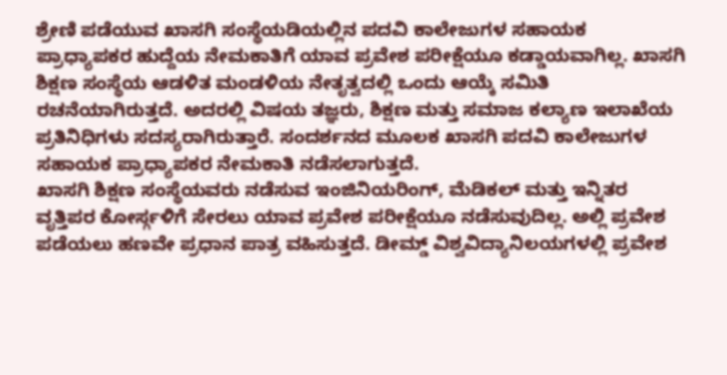ಶ್ರೇಣಿ ಪಡೆಯುವ ಖಾಸಗಿ ಸಂಸ್ಥೆಯಡಿಯಲ್ಲಿನ ಪದವಿ ಕಾಲೇಜುಗಳ ಸಹಾಯಕ ಪ್ರಾಧ್ಯಾಪಕರ ಹುದ್ದೆಯ ನೇಮಕಾತಿಗೆ ಯಾವ ಪ್ರವೇಶ ಪರೀಕ್ಷೆಯೂ ಕಡ್ಡಾಯವಾಗಿಲ್ಲ. ಖಾಸಗಿ ಶಿಕ್ಷಣ ಸಂಸ್ಥೆಯ ಆಡಳಿತ ಮಂಡಳಿಯ ನೇತೃತ್ವದಲ್ಲಿ ಒಂದು ಆಯ್ಕೆ ಸಮಿತಿ ರಚನೆಯಾಗಿರುತ್ತದೆ. ಅದರಲ್ಲಿ ವಿಷಯ ತಜ್ಞರು, ಶಿಕ್ಷಣ ಮತ್ತು ಸಮಾಜ ಕಲ್ಯಾಣ ಇಲಾಖೆಯ ಪ್ರತಿನಿಧಿಗಳು ಸದಸ್ಯರಾಗಿರುತ್ತಾರೆ. ಸಂದರ್ಶನದ ಮೂಲಕ ಖಾಸಗಿ ಪದವಿ ಕಾಲೇಜುಗಳ ಸಹಾಯಕ ಪ್ರಾಧ್ಯಾಪಕರ ನೇಮಕಾತಿ ನಡೆಸಲಾಗುತ್ತದೆ.
ಖಾಸಗಿ ಶಿಕ್ಷಣ ಸಂಸ್ಥೆಯವರು ನಡೆಸುವ ಇಂಜಿನಿಯರಿಂಗ್, ಮೆಡಿಕಲ್ ಮತ್ತು ಇನ್ನಿತರ ವೃತ್ತಿಪರ ಕೋರ್ಸ್ಗಳಿಗೆ ಸೇರಲು ಯಾವ ಪ್ರವೇಶ ಪರೀಕ್ಷೆಯೂ ನಡೆಸುವುದಿಲ್ಲ. ಅಲ್ಲಿ ಪ್ರವೇಶ ಪಡೆಯಲು ಹಣವೇ ಪ್ರಧಾನ ಪಾತ್ರ ವಹಿಸುತ್ತದೆ. ಡೀಮ್ಡ್ ವಿಶ್ವವಿದ್ಯಾನಿಲಯಗಳಲ್ಲಿ ಪ್ರವೇಶ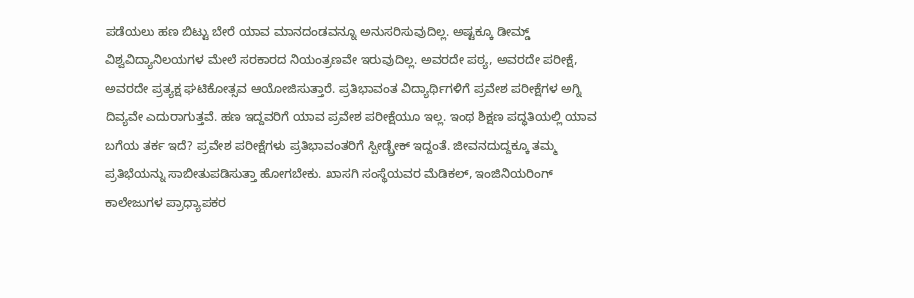ಪಡೆಯಲು ಹಣ ಬಿಟ್ಟು ಬೇರೆ ಯಾವ ಮಾನದಂಡವನ್ನೂ ಅನುಸರಿಸುವುದಿಲ್ಲ. ಅಷ್ಟಕ್ಕೂ ಡೀಮ್ಡ್ ವಿಶ್ವವಿದ್ಯಾನಿಲಯಗಳ ಮೇಲೆ ಸರಕಾರದ ನಿಯಂತ್ರಣವೇ ಇರುವುದಿಲ್ಲ. ಅವರದೇ ಪಠ್ಯ, ಅವರದೇ ಪರೀಕ್ಷೆ, ಅವರದೇ ಪ್ರತ್ಯಕ್ಷ ಘಟಿಕೋತ್ಸವ ಆಯೋಜಿಸುತ್ತಾರೆ. ಪ್ರತಿಭಾವಂತ ವಿದ್ಯಾರ್ಥಿಗಳಿಗೆ ಪ್ರವೇಶ ಪರೀಕ್ಷೆಗಳ ಅಗ್ನಿ ದಿವ್ಯವೇ ಎದುರಾಗುತ್ತವೆ. ಹಣ ಇದ್ದವರಿಗೆ ಯಾವ ಪ್ರವೇಶ ಪರೀಕ್ಷೆಯೂ ಇಲ್ಲ. ಇಂಥ ಶಿಕ್ಷಣ ಪದ್ಧತಿಯಲ್ಲಿ ಯಾವ ಬಗೆಯ ತರ್ಕ ಇದೆ? ಪ್ರವೇಶ ಪರೀಕ್ಷೆಗಳು ಪ್ರತಿಭಾವಂತರಿಗೆ ಸ್ಪೀಡ್ಬ್ರೇಕ್ ಇದ್ದಂತೆ. ಜೀವನದುದ್ದಕ್ಕೂ ತಮ್ಮ ಪ್ರತಿಭೆಯನ್ನು ಸಾಬೀತುಪಡಿಸುತ್ತಾ ಹೋಗಬೇಕು. ಖಾಸಗಿ ಸಂಸ್ಥೆಯವರ ಮೆಡಿಕಲ್, ಇಂಜಿನಿಯರಿಂಗ್ ಕಾಲೇಜುಗಳ ಪ್ರಾಧ್ಯಾಪಕರ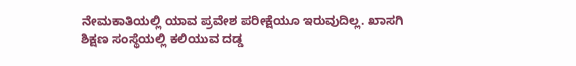ನೇಮಕಾತಿಯಲ್ಲಿ ಯಾವ ಪ್ರವೇಶ ಪರೀಕ್ಷೆಯೂ ಇರುವುದಿಲ್ಲ. ಖಾಸಗಿ ಶಿಕ್ಷಣ ಸಂಸ್ಥೆಯಲ್ಲಿ ಕಲಿಯುವ ದಡ್ಡ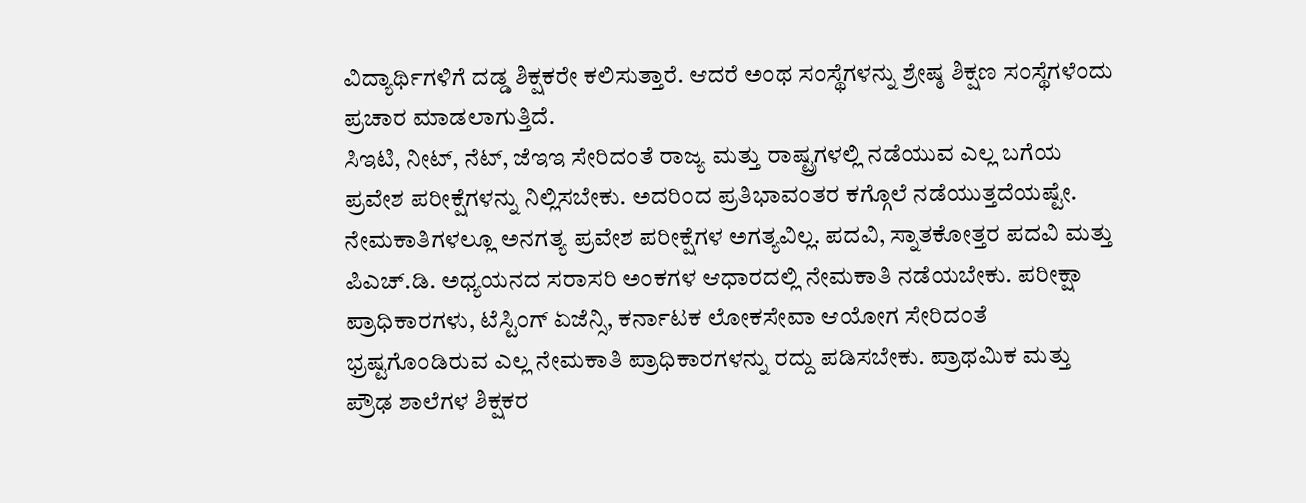ವಿದ್ಯಾರ್ಥಿಗಳಿಗೆ ದಡ್ಡ ಶಿಕ್ಷಕರೇ ಕಲಿಸುತ್ತಾರೆ. ಆದರೆ ಅಂಥ ಸಂಸ್ಥೆಗಳನ್ನು ಶ್ರೇಷ್ಠ ಶಿಕ್ಷಣ ಸಂಸ್ಥೆಗಳೆಂದು ಪ್ರಚಾರ ಮಾಡಲಾಗುತ್ತಿದೆ.
ಸಿಇಟಿ, ನೀಟ್, ನೆಟ್, ಜೆಇಇ ಸೇರಿದಂತೆ ರಾಜ್ಯ ಮತ್ತು ರಾಷ್ಟ್ರಗಳಲ್ಲಿ ನಡೆಯುವ ಎಲ್ಲ ಬಗೆಯ ಪ್ರವೇಶ ಪರೀಕ್ಷೆಗಳನ್ನು ನಿಲ್ಲಿಸಬೇಕು. ಅದರಿಂದ ಪ್ರತಿಭಾವಂತರ ಕಗ್ಗೊಲೆ ನಡೆಯುತ್ತದೆಯಷ್ಟೇ. ನೇಮಕಾತಿಗಳಲ್ಲೂ ಅನಗತ್ಯ ಪ್ರವೇಶ ಪರೀಕ್ಷೆಗಳ ಅಗತ್ಯವಿಲ್ಲ. ಪದವಿ, ಸ್ನಾತಕೋತ್ತರ ಪದವಿ ಮತ್ತು ಪಿಎಚ್.ಡಿ. ಅಧ್ಯಯನದ ಸರಾಸರಿ ಅಂಕಗಳ ಆಧಾರದಲ್ಲಿ ನೇಮಕಾತಿ ನಡೆಯಬೇಕು. ಪರೀಕ್ಷಾ ಪ್ರಾಧಿಕಾರಗಳು, ಟೆಸ್ಟಿಂಗ್ ಏಜೆನ್ಸಿ, ಕರ್ನಾಟಕ ಲೋಕಸೇವಾ ಆಯೋಗ ಸೇರಿದಂತೆ ಭ್ರಷ್ಟಗೊಂಡಿರುವ ಎಲ್ಲ ನೇಮಕಾತಿ ಪ್ರಾಧಿಕಾರಗಳನ್ನು ರದ್ದು ಪಡಿಸಬೇಕು. ಪ್ರಾಥಮಿಕ ಮತ್ತು ಪ್ರೌಢ ಶಾಲೆಗಳ ಶಿಕ್ಷಕರ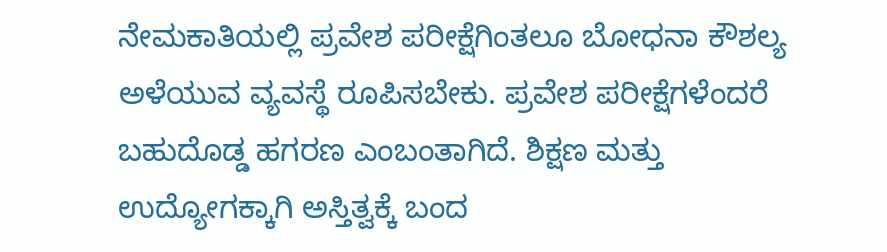ನೇಮಕಾತಿಯಲ್ಲಿ ಪ್ರವೇಶ ಪರೀಕ್ಷೆಗಿಂತಲೂ ಬೋಧನಾ ಕೌಶಲ್ಯ ಅಳೆಯುವ ವ್ಯವಸ್ಥೆ ರೂಪಿಸಬೇಕು. ಪ್ರವೇಶ ಪರೀಕ್ಷೆಗಳೆಂದರೆ ಬಹುದೊಡ್ಡ ಹಗರಣ ಎಂಬಂತಾಗಿದೆ. ಶಿಕ್ಷಣ ಮತ್ತು ಉದ್ಯೋಗಕ್ಕಾಗಿ ಅಸ್ತಿತ್ವಕ್ಕೆ ಬಂದ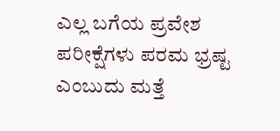ಎಲ್ಲ ಬಗೆಯ ಪ್ರವೇಶ ಪರೀಕ್ಷೆಗಳು ಪರಮ ಭ್ರಷ್ಟ ಎಂಬುದು ಮತ್ತೆ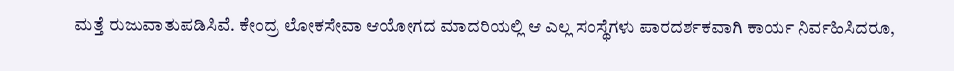ಮತ್ತೆ ರುಜುವಾತುಪಡಿಸಿವೆ. ಕೇಂದ್ರ ಲೋಕಸೇವಾ ಆಯೋಗದ ಮಾದರಿಯಲ್ಲಿ ಆ ಎಲ್ಲ ಸಂಸ್ಥೆಗಳು ಪಾರದರ್ಶಕವಾಗಿ ಕಾರ್ಯ ನಿರ್ವಹಿಸಿದರೂ,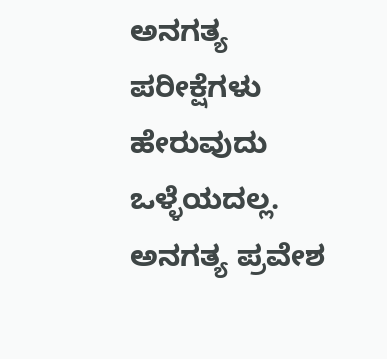ಅನಗತ್ಯ ಪರೀಕ್ಷೆಗಳು ಹೇರುವುದು ಒಳ್ಳೆಯದಲ್ಲ. ಅನಗತ್ಯ ಪ್ರವೇಶ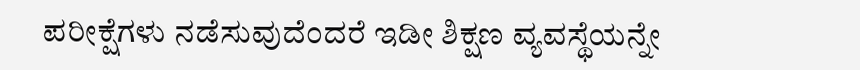ಪರೀಕ್ಷೆಗಳು ನಡೆಸುವುದೆಂದರೆ ಇಡೀ ಶಿಕ್ಷಣ ವ್ಯವಸ್ಥೆಯನ್ನೇ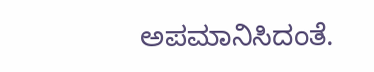ಅಪಮಾನಿಸಿದಂತೆ.